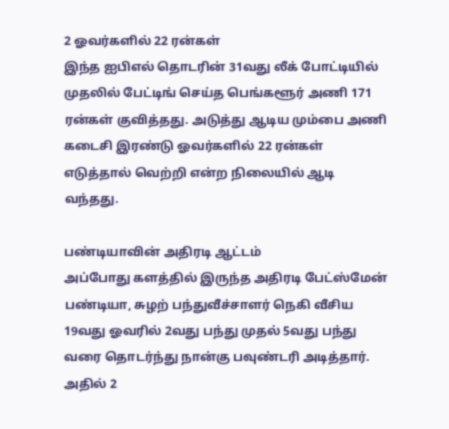2 ஓவர்களில் 22 ரன்கள்
இந்த ஐபிஎல் தொடரின் 31வது லீக் போட்டியில் முதலில் பேட்டிங் செய்த பெங்களூர் அணி 171 ரன்கள் குவித்தது. அடுத்து ஆடிய மும்பை அணி கடைசி இரண்டு ஓவர்களில் 22 ரன்கள் எடுத்தால் வெற்றி என்ற நிலையில் ஆடி வந்தது.

பண்டியாவின் அதிரடி ஆட்டம்
அப்போது களத்தில் இருந்த அதிரடி பேட்ஸ்மேன் பண்டியா, சுழற் பந்துவீச்சாளர் நெகி வீசிய 19வது ஓவரில் 2வது பந்து முதல் 5வது பந்து வரை தொடர்ந்து நான்கு பவுண்டரி அடித்தார். அதில் 2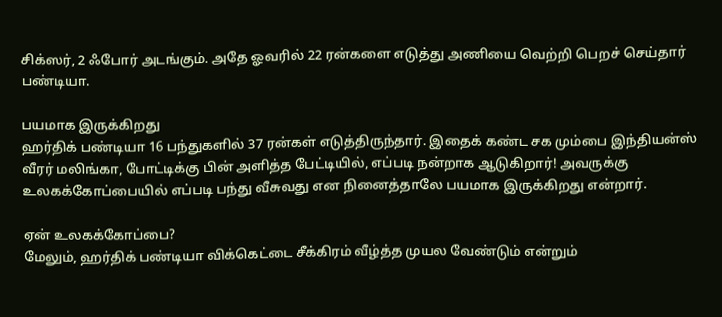சிக்ஸர், 2 ஃபோர் அடங்கும். அதே ஓவரில் 22 ரன்களை எடுத்து அணியை வெற்றி பெறச் செய்தார் பண்டியா.

பயமாக இருக்கிறது
ஹர்திக் பண்டியா 16 பந்துகளில் 37 ரன்கள் எடுத்திருந்தார். இதைக் கண்ட சக மும்பை இந்தியன்ஸ் வீரர் மலிங்கா, போட்டிக்கு பின் அளித்த பேட்டியில், எப்படி நன்றாக ஆடுகிறார்! அவருக்கு உலகக்கோப்பையில் எப்படி பந்து வீசுவது என நினைத்தாலே பயமாக இருக்கிறது என்றார்.

ஏன் உலகக்கோப்பை?
மேலும், ஹர்திக் பண்டியா விக்கெட்டை சீக்கிரம் வீழ்த்த முயல வேண்டும் என்றும்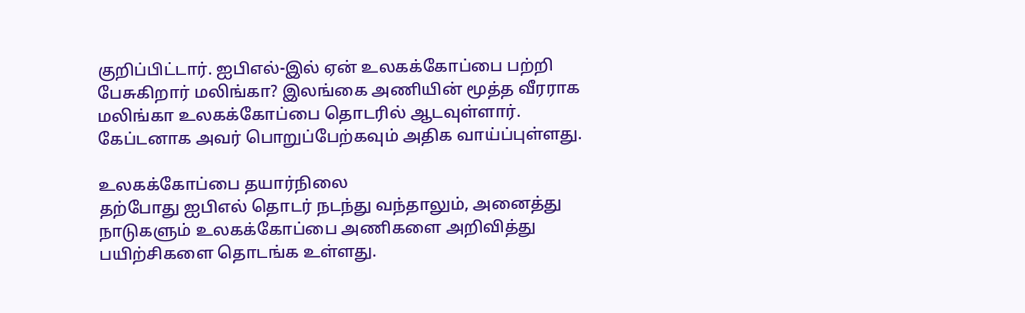குறிப்பிட்டார். ஐபிஎல்-இல் ஏன் உலகக்கோப்பை பற்றி பேசுகிறார் மலிங்கா? இலங்கை அணியின் மூத்த வீரராக மலிங்கா உலகக்கோப்பை தொடரில் ஆடவுள்ளார். கேப்டனாக அவர் பொறுப்பேற்கவும் அதிக வாய்ப்புள்ளது.

உலகக்கோப்பை தயார்நிலை
தற்போது ஐபிஎல் தொடர் நடந்து வந்தாலும், அனைத்து நாடுகளும் உலகக்கோப்பை அணிகளை அறிவித்து பயிற்சிகளை தொடங்க உள்ளது.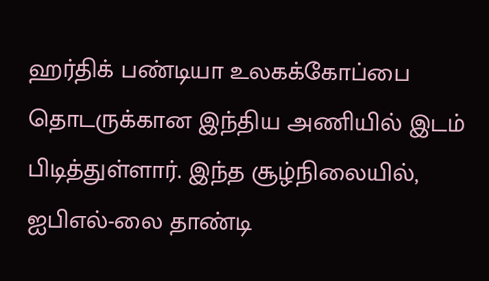ஹர்திக் பண்டியா உலகக்கோப்பை தொடருக்கான இந்திய அணியில் இடம் பிடித்துள்ளார். இந்த சூழ்நிலையில், ஐபிஎல்-லை தாண்டி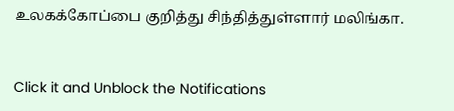உலகக்கோப்பை குறித்து சிந்தித்துள்ளார் மலிங்கா.


Click it and Unblock the Notifications